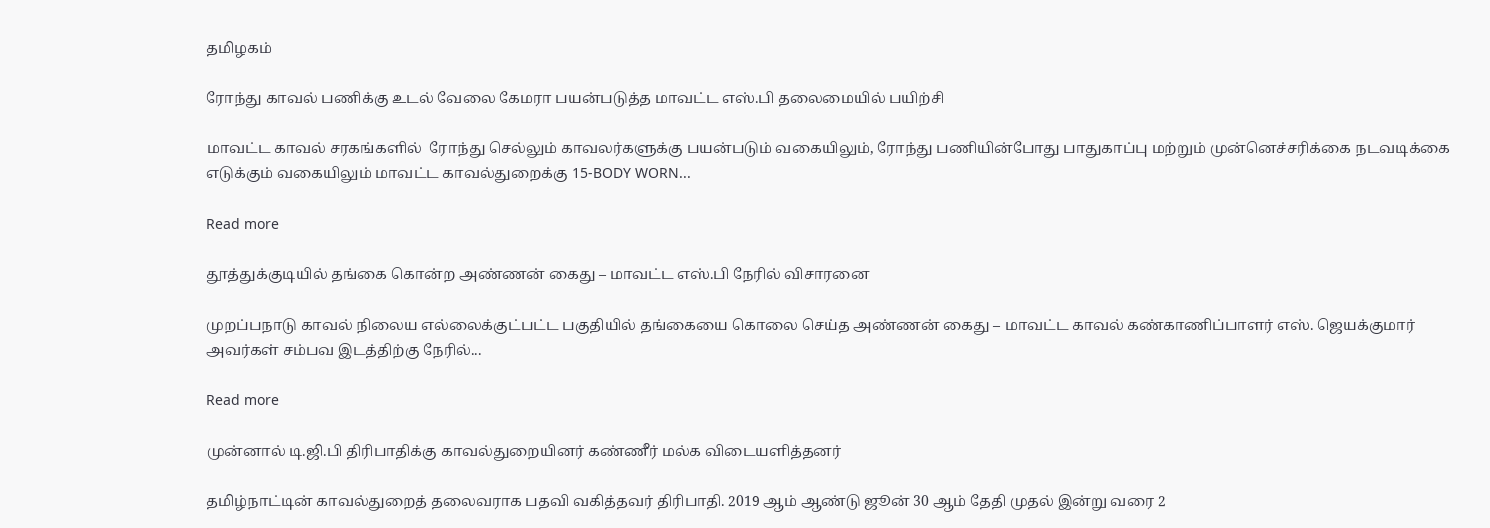தமிழகம்

ரோந்து காவல் பணிக்கு உடல் வேலை கேமரா பயன்படுத்த மாவட்‌‌‌ட எஸ்‌‌‌.பி தலைமையில்‌‌‌ பயிற்சி

மாவட்ட காவல் சரகங்களில்  ரோந்து செல்லும் காவலர்களுக்கு பயன்படும் வகையிலும், ரோந்து பணியின்போது பாதுகாப்பு மற்றும் முன்னெச்சரிக்கை நடவடிக்கை எடுக்கும் வகையிலும் மாவட்ட காவல்துறைக்கு 15-BODY WORN...

Read more

தூத்துக்குடியில் தங்கை கொன்‌‌‌ற அண்ணன் கைது – மாவட்ட எஸ்.பி நேரில் விசாரனை

முறப்பநாடு காவல் நிலைய எல்லைக்குட்பட்ட பகுதியில் தங்கையை கொலை செய்த அண்ணன் கைது – மாவட்ட காவல் கண்காணிப்பாளர் எஸ். ஜெயக்குமார் அவர்கள் சம்பவ இடத்திற்கு நேரில்...

Read more

முன்னால் டி.ஜி.பி திரிபாதிக்கு காவல்துறையினர் கண்ணீர் மல்க விடையளித்தனர்

தமிழ்நாட்டின் காவல்துறைத் தலைவராக பதவி வகித்தவர் திரிபாதி. 2019 ஆம் ஆண்டு ஜூன் 30 ஆம் தேதி முதல் இன்று வரை 2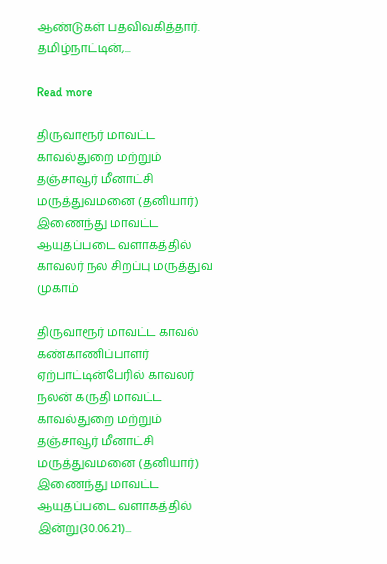ஆண்டுகள் பதவிவகித்தார். தமிழ்நாட்டின்,...

Read more

திருவாரூர் மாவட்ட காவல்துறை மற்றும் தஞ்சாவூர் மீனாட்சி மருத்துவமனை (தனியார்) இணைந்து மாவட்ட ஆயுதப்படை வளாகத்தில் காவலர் நல சிறப்பு மருத்துவ முகாம்

திருவாரூர் மாவட்ட காவல் கண்காணிப்பாளர் ஏற்பாட்டின்பேரில் காவலர் நலன் கருதி மாவட்ட காவல்துறை மற்றும் தஞ்சாவூர் மீனாட்சி மருத்துவமனை (தனியார்) இணைந்து மாவட்ட ஆயுதப்படை வளாகத்தில் இன்று(30.06.21)...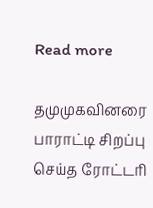Read more

தமுமுகவினரை பாராட்டி சிறப்பு செய்த ரோட்டரி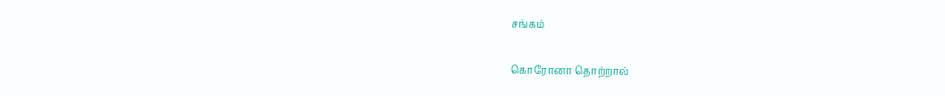சங்கம்

கொரோனா தொற்றால்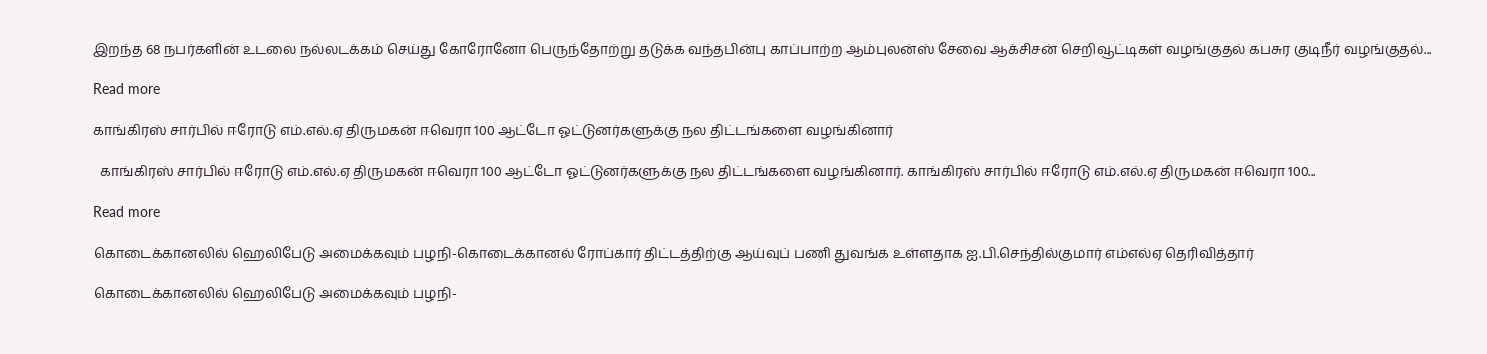இறந்த 68 நபர்களின் உடலை நல்லடக்கம் செய்து கோரோனோ பெருந்தோற்று தடுக்க வந்தபின்பு காப்பாற்ற ஆம்புலன்ஸ் சேவை ஆக்சிசன் செறிவூட்டிகள் வழங்குதல் கபசுர குடிநீர் வழங்குதல்...

Read more

காங்கிரஸ் சார்பில் ஈரோடு எம்.எல்.ஏ திருமகன் ஈவெரா 100 ஆட்டோ ஓட்டுனர்களுக்கு நல திட்டங்களை வழங்கினார்

  காங்கிரஸ் சார்பில் ஈரோடு எம்.எல்.ஏ திருமகன் ஈவெரா 100 ஆட்டோ ஓட்டுனர்களுக்கு நல திட்டங்களை வழங்கினார். காங்கிரஸ் சார்பில் ஈரோடு எம்.எல்.ஏ திருமகன் ஈவெரா 100...

Read more

கொடைக்கானலில் ஹெலிபேடு அமைக்கவும் பழநி-கொடைக்கானல் ரோப்கார் திட்டத்திற்கு ஆய்வுப் பணி துவங்க உள்ளதாக ஐ.பி.செந்தில்குமார் எம்எல்ஏ தெரிவித்தார்

கொடைக்கானலில் ஹெலிபேடு அமைக்கவும் பழநி-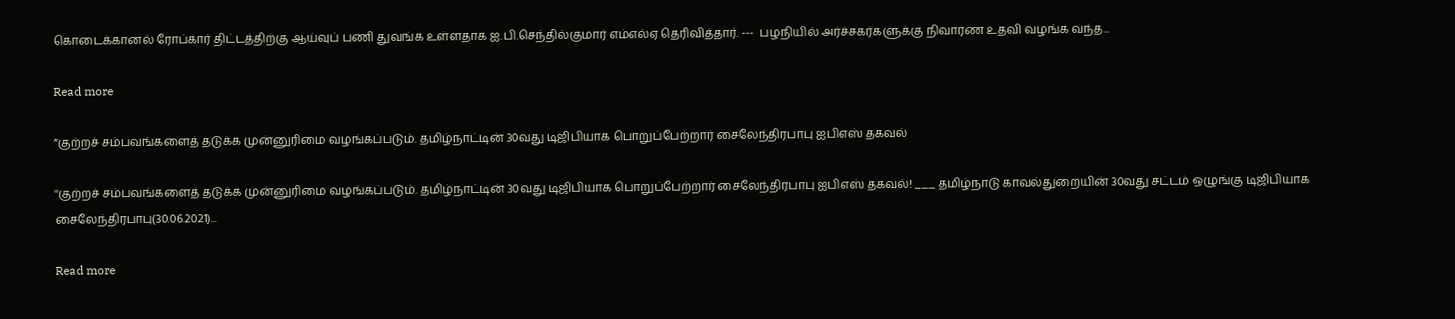கொடைக்கானல் ரோப்கார் திட்டத்திற்கு ஆய்வுப் பணி துவங்க உள்ளதாக ஐ.பி.செந்தில்குமார் எம்எல்ஏ தெரிவித்தார். ---  பழநியில் அர்ச்சகர்களுக்கு நிவாரண உதவி வழங்க வந்த...

Read more

”குற்றச் சம்பவங்களைத் தடுக்க முன்னுரிமை வழங்கப்படும். தமிழ்நாட்டின் 30வது டிஜிபியாக பொறுப்பேற்றார் சைலேந்திரபாபு ஐபிஎஸ் தகவல்

''குற்றச் சம்பவங்களைத் தடுக்க முன்னுரிமை வழங்கப்படும். தமிழ்நாட்டின் 30வது டிஜிபியாக பொறுப்பேற்றார் சைலேந்திரபாபு ஐபிஎஸ் தகவல்! ___ தமிழ்நாடு காவல்துறையின் 30வது சட்டம் ஒழுங்கு டிஜிபியாக சைலேந்திரபாபு(30.06.2021)...

Read more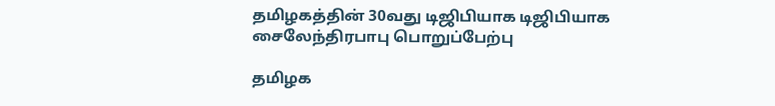தமிழகத்தின் 30வது டிஜிபியாக டிஜிபியாக சைலேந்திரபாபு பொறுப்பேற்பு

தமிழக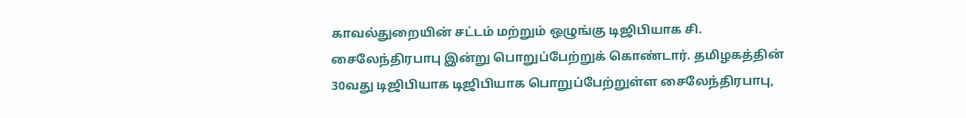காவல்துறையின் சட்டம் மற்றும் ஒழுங்கு டிஜிபியாக சி. சைலேந்திரபாபு இன்று பொறுப்பேற்றுக் கொண்டார். தமிழகத்தின் 30வது டிஜிபியாக டிஜிபியாக பொறுப்பேற்றுள்ள சைலேந்திரபாபு,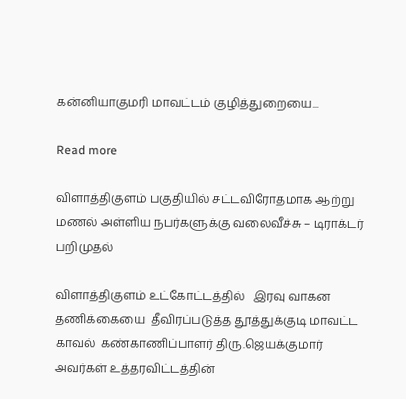கன்னியாகுமரி மாவட்டம் குழித்துறையை...

Read more

விளாத்திகுளம் பகுதியில் சட்டவிரோதமாக ஆற்று மணல் அள்ளிய நபர்களுக்கு வலைவீச்சு – டிராக்டர் பறிமுதல்

விளாத்திகுளம் உட்கோட்டத்தில்   இரவு வாகன தணிக்கையை  தீவிரப்படுத்த தூத்துக்குடி மாவட்ட காவல்  கண்காணிப்பாளர் திரு.ஜெயக்குமார் அவர்கள் உத்தரவிட்டத்தின்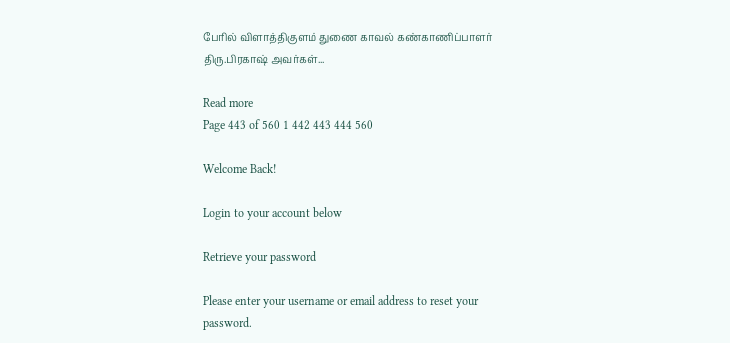பேரில் விளாத்திகுளம் துணை காவல் கண்காணிப்பாளர் திரு.பிரகாஷ் அவர்கள்...

Read more
Page 443 of 560 1 442 443 444 560

Welcome Back!

Login to your account below

Retrieve your password

Please enter your username or email address to reset your password.